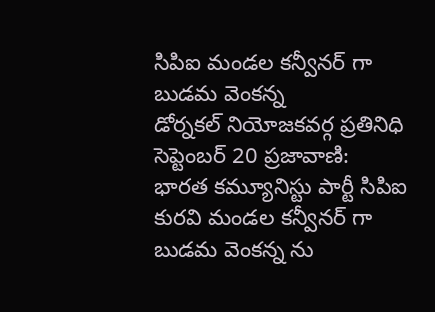సిపిఐ మండల కన్వీనర్ గా బుడమ వెంకన్న
డోర్నకల్ నియోజకవర్గ ప్రతినిధి సెప్టెంబర్ 20 ప్రజావాణి:
భారత కమ్యూనిస్టు పార్టీ సిపిఐ కురవి మండల కన్వీనర్ గా బుడమ వెంకన్న ను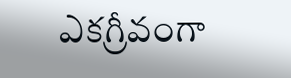ఎకగ్రీవంగా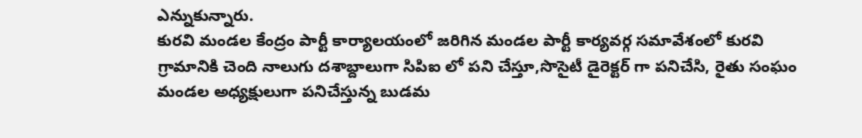ఎన్నుకున్నారు.
కురవి మండల కేంద్రం పార్టీ కార్యాలయంలో జరిగిన మండల పార్టీ కార్యవర్గ సమావేశంలో కురవి గ్రామానికి చెంది నాలుగు దశాబ్దాలుగా సిపిఐ లో పని చేస్తూ,సొసైటీ డైరెక్టర్ గా పనిచేసి, రైతు సంఘం మండల అధ్యక్షులుగా పనిచేస్తున్న బుడమ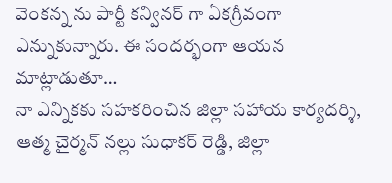వెంకన్న ను పార్టీ కన్వినర్ గా ఏకగ్రీవంగా ఎన్నుకున్నారు. ఈ సందర్భంగా ఆయన మాట్లాడుతూ…
నా ఎన్నికకు సహకరించిన జిల్లా సహాయ కార్యదర్శి, ఆత్మ చైర్మన్ నల్లు సుధాకర్ రెడ్డి, జిల్లా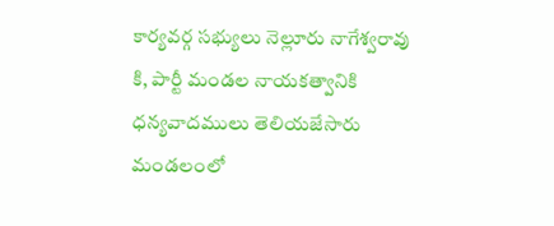కార్యవర్గ సభ్యులు నెల్లూరు నాగేశ్వరావు కి, పార్టీ మండల నాయకత్వానికి ధన్యవాదములు తెలియజేసారు
మండలంలో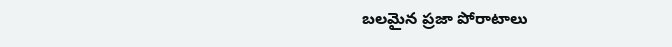బలమైన ప్రజా పోరాటాలు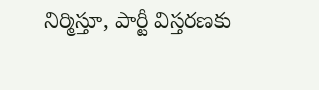నిర్మిస్తూ, పార్టీ విస్తరణకు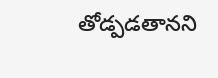తోడ్పడతానని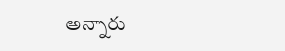అన్నారు